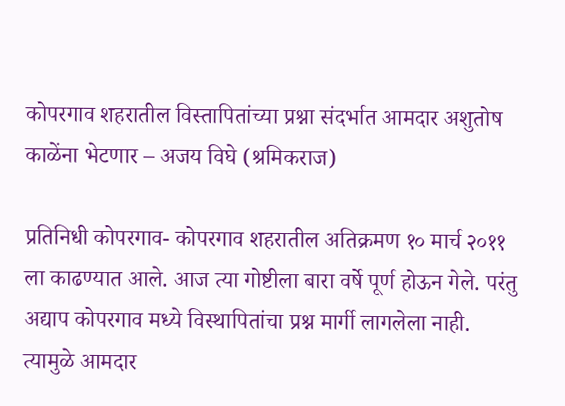कोपरगाव शहरातील विस्तापितांच्या प्रश्ना संदर्भात आमदार अशुतोष काळेंना भेटणार – अजय विघे (श्रमिकराज)

प्रतिनिधी कोपरगाव- कोपरगाव शहरातील अतिक्रमण १० मार्च २०११ ला काढण्यात आले. आज त्या गोष्टीला बारा वर्षे पूर्ण होऊन गेले. परंतु अद्याप कोपरगाव मध्ये विस्थापितांचा प्रश्न मार्गी लागलेला नाही. त्यामुळे आमदार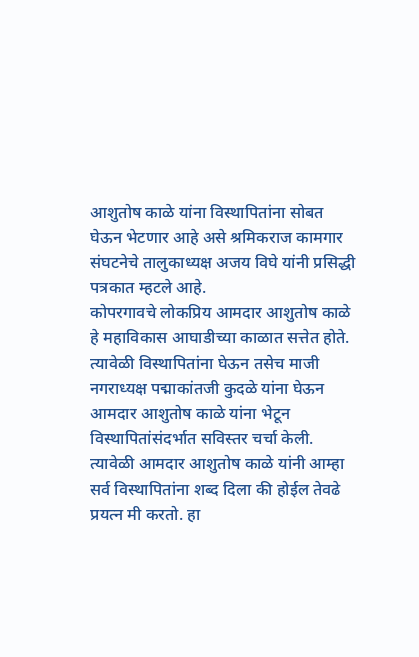आशुतोष काळे यांना विस्थापितांना सोबत घेऊन भेटणार आहे असे श्रमिकराज कामगार संघटनेचे तालुकाध्यक्ष अजय विघे यांनी प्रसिद्धी पत्रकात म्हटले आहे.
कोपरगावचे लोकप्रिय आमदार आशुतोष काळे हे महाविकास आघाडीच्या काळात सत्तेत होते. त्यावेळी विस्थापितांना घेऊन तसेच माजी नगराध्यक्ष पद्माकांतजी कुदळे यांना घेऊन आमदार आशुतोष काळे यांना भेटून विस्थापितांसंदर्भात सविस्तर चर्चा केली. त्यावेळी आमदार आशुतोष काळे यांनी आम्हा सर्व विस्थापितांना शब्द दिला की होईल तेवढे प्रयत्न मी करतो. हा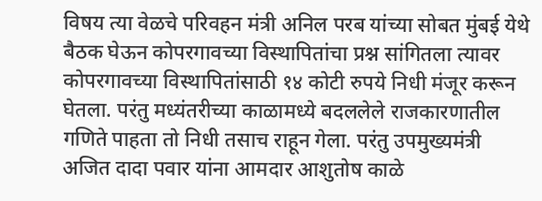विषय त्या वेळचे परिवहन मंत्री अनिल परब यांच्या सोबत मुंबई येथे बैठक घेऊन कोपरगावच्या विस्थापितांचा प्रश्न सांगितला त्यावर कोपरगावच्या विस्थापितांसाठी १४ कोटी रुपये निधी मंजूर करून घेतला. परंतु मध्यंतरीच्या काळामध्ये बदललेले राजकारणातील गणिते पाहता तो निधी तसाच राहून गेला. परंतु उपमुख्यमंत्री अजित दादा पवार यांना आमदार आशुतोष काळे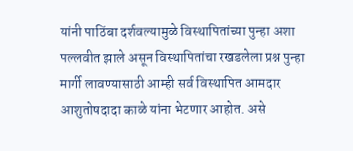यांनी पाठिंबा दर्शवल्यामुळे विस्थापितांच्या पुन्हा अशा पल्लवीत झाले असून विस्थापितांचा रखडलेला प्रश्न पुन्हा मार्गी लावण्यासाठी आम्ही सर्व विस्थापित आमदार आशुतोषदादा काळे यांना भेटणार आहोत. असे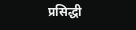प्रसिद्धी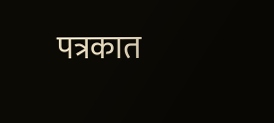पत्रकात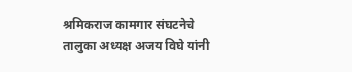श्रमिकराज कामगार संघटनेचे तालुका अध्यक्ष अजय विघे यांनी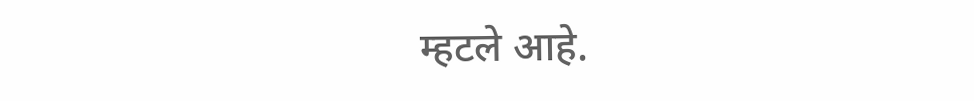म्हटले आहे.